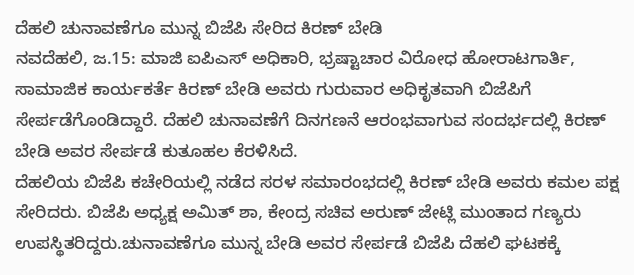ದೆಹಲಿ ಚುನಾವಣೆಗೂ ಮುನ್ನ ಬಿಜೆಪಿ ಸೇರಿದ ಕಿರಣ್ ಬೇಡಿ
ನವದೆಹಲಿ, ಜ.15: ಮಾಜಿ ಐಪಿಎಸ್ ಅಧಿಕಾರಿ, ಭ್ರಷ್ಟಾಚಾರ ವಿರೋಧ ಹೋರಾಟಗಾರ್ತಿ, ಸಾಮಾಜಿಕ ಕಾರ್ಯಕರ್ತೆ ಕಿರಣ್ ಬೇಡಿ ಅವರು ಗುರುವಾರ ಅಧಿಕೃತವಾಗಿ ಬಿಜೆಪಿಗೆ ಸೇರ್ಪಡೆಗೊಂಡಿದ್ದಾರೆ. ದೆಹಲಿ ಚುನಾವಣೆಗೆ ದಿನಗಣನೆ ಆರಂಭವಾಗುವ ಸಂದರ್ಭದಲ್ಲಿ ಕಿರಣ್ ಬೇಡಿ ಅವರ ಸೇರ್ಪಡೆ ಕುತೂಹಲ ಕೆರಳಿಸಿದೆ.
ದೆಹಲಿಯ ಬಿಜೆಪಿ ಕಚೇರಿಯಲ್ಲಿ ನಡೆದ ಸರಳ ಸಮಾರಂಭದಲ್ಲಿ ಕಿರಣ್ ಬೇಡಿ ಅವರು ಕಮಲ ಪಕ್ಷ ಸೇರಿದರು. ಬಿಜೆಪಿ ಅಧ್ಯಕ್ಷ ಅಮಿತ್ ಶಾ, ಕೇಂದ್ರ ಸಚಿವ ಅರುಣ್ ಜೇಟ್ಲಿ ಮುಂತಾದ ಗಣ್ಯರು ಉಪಸ್ಥಿತರಿದ್ದರು.ಚುನಾವಣೆಗೂ ಮುನ್ನ ಬೇಡಿ ಅವರ ಸೇರ್ಪಡೆ ಬಿಜೆಪಿ ದೆಹಲಿ ಘಟಕಕ್ಕೆ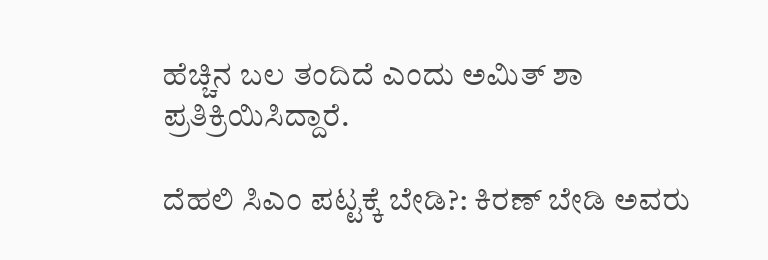ಹೆಚ್ಚಿನ ಬಲ ತಂದಿದೆ ಎಂದು ಅಮಿತ್ ಶಾ ಪ್ರತಿಕ್ರಿಯಿಸಿದ್ದಾರೆ.

ದೆಹಲಿ ಸಿಎಂ ಪಟ್ಟಕ್ಕೆ ಬೇಡಿ?: ಕಿರಣ್ ಬೇಡಿ ಅವರು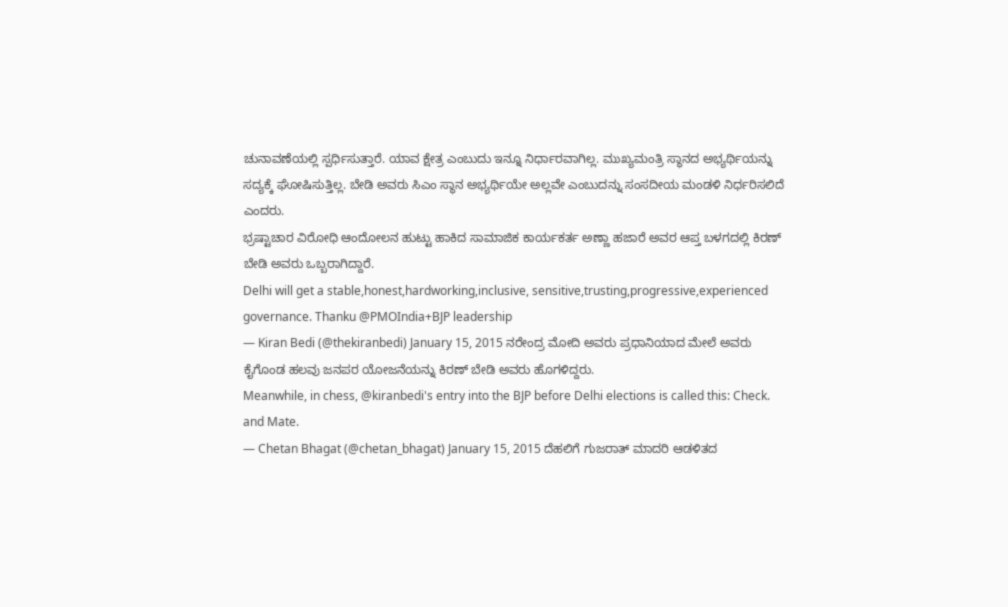ಚುನಾವಣೆಯಲ್ಲಿ ಸ್ಪರ್ಧಿಸುತ್ತಾರೆ. ಯಾವ ಕ್ಷೇತ್ರ ಎಂಬುದು ಇನ್ನೂ ನಿರ್ಧಾರವಾಗಿಲ್ಲ. ಮುಖ್ಯಮಂತ್ರಿ ಸ್ಥಾನದ ಅಭ್ಯರ್ಥಿಯನ್ನು ಸದ್ಯಕ್ಕೆ ಘೋಷಿಸುತ್ತಿಲ್ಲ. ಬೇಡಿ ಅವರು ಸಿಎಂ ಸ್ಥಾನ ಅಭ್ಯರ್ಥಿಯೇ ಅಲ್ಲವೇ ಎಂಬುದನ್ನು ಸಂಸದೀಯ ಮಂಡಳಿ ನಿರ್ಧರಿಸಲಿದೆ ಎಂದರು.
ಭ್ರಷ್ಟಾಚಾರ ವಿರೋಧಿ ಆಂದೋಲನ ಹುಟ್ಟು ಹಾಕಿದ ಸಾಮಾಜಿಕ ಕಾರ್ಯಕರ್ತ ಅಣ್ಣಾ ಹಜಾರೆ ಅವರ ಆಪ್ತ ಬಳಗದಲ್ಲಿ ಕಿರಣ್ ಬೇಡಿ ಅವರು ಒಬ್ಬರಾಗಿದ್ದಾರೆ.
Delhi will get a stable,honest,hardworking,inclusive, sensitive,trusting,progressive,experienced governance. Thanku @PMOIndia+BJP leadership
— Kiran Bedi (@thekiranbedi) January 15, 2015 ನರೇಂದ್ರ ಮೋದಿ ಅವರು ಪ್ರಧಾನಿಯಾದ ಮೇಲೆ ಅವರು ಕೈಗೊಂಡ ಹಲವು ಜನಪರ ಯೋಜನೆಯನ್ನು ಕಿರಣ್ ಬೇಡಿ ಅವರು ಹೊಗಳಿದ್ದರು.
Meanwhile, in chess, @kiranbedi's entry into the BJP before Delhi elections is called this: Check. and Mate.
— Chetan Bhagat (@chetan_bhagat) January 15, 2015 ದೆಹಲಿಗೆ ಗುಜರಾತ್ ಮಾದರಿ ಆಡಳಿತದ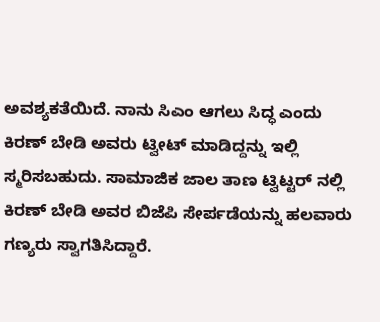ಅವಶ್ಯಕತೆಯಿದೆ. ನಾನು ಸಿಎಂ ಆಗಲು ಸಿದ್ಧ ಎಂದು ಕಿರಣ್ ಬೇಡಿ ಅವರು ಟ್ವೀಟ್ ಮಾಡಿದ್ದನ್ನು ಇಲ್ಲಿ ಸ್ಮರಿಸಬಹುದು. ಸಾಮಾಜಿಕ ಜಾಲ ತಾಣ ಟ್ವಿಟ್ಟರ್ ನಲ್ಲಿ ಕಿರಣ್ ಬೇಡಿ ಅವರ ಬಿಜೆಪಿ ಸೇರ್ಪಡೆಯನ್ನು ಹಲವಾರು ಗಣ್ಯರು ಸ್ವಾಗತಿಸಿದ್ದಾರೆ.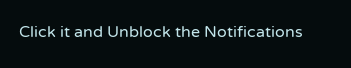Click it and Unblock the Notifications